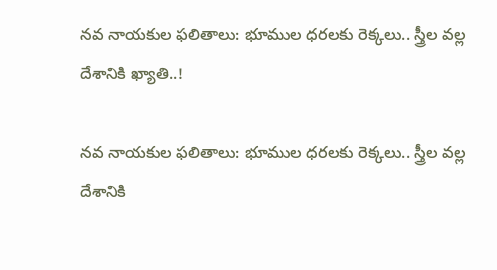నవ నాయకుల ఫలితాలు: భూముల ధ‌ర‌లకు రెక్కలు.. స్త్రీల వల్ల దేశానికి ఖ్యాతి..!

నవ నాయకుల ఫలితాలు: భూముల ధ‌ర‌లకు రెక్కలు.. స్త్రీల వల్ల దేశానికి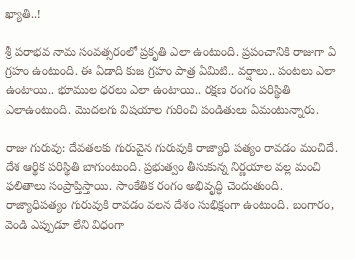ఖ్యాతి..!

శ్రీ పరాభవ నామ సంవత్సరంలో ప్రకృతి ఎలా ఉంటుంది. ప్రపంచానికి రాజుగా ఏ గ్రహం ఉంటుంది. ఈ ఏడాది కుజ గ్రహం పాత్ర ఏమిటి.. వ‌ర్షాలు.. పంట‌లు ఎలా ఉంటాయి.. భూముల ధ‌ర‌లు ఎలా ఉంటాయి.. ర‌క్షణ రంగం ప‌రిస్థితి ఎలాఉంటుంది. మొద‌ల‌గు విష‌యాల గురించి పండితులు ఏమంటున్నారు.

రాజు గురువు: దేవతలకు గురువైన గురువుకి రాజ్యాధి పత్యం రావడం మంచిదే. దేశ ఆర్థిక పరిస్థితి బాగుంటుంది. ప్రభుత్వం తీసుకున్న నిర్ణయాల వల్ల మంచి ఫలితాలు సంప్రాప్తిస్తాయి. సాంకేతిక రంగం అభివృద్ధి చెందుతుంది. రాజ్యాధిపత్యం గురువుకి రావడం వలన దేశం సుభిక్షంగా ఉంటుంది. బంగారం, వెండి ఎప్పుడూ లేని విధంగా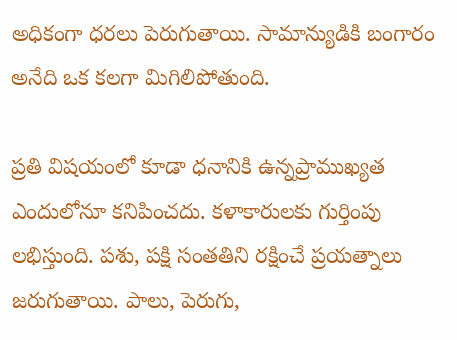అధికంగా ధరలు పెరుగుతాయి. సామాన్యుడికి బంగారం అనేది ఒక కలగా మిగిలిపోతుంది.

ప్రతి విషయంలో కూడా ధనానికి ఉన్నప్రాముఖ్యత ఎందులోనూ కనిపించదు. కళాకారులకు గుర్తింపు లభిస్తుంది. పశు, పక్షి సంతతిని రక్షించే ప్రయత్నాలు జరుగుతాయి. పాలు, పెరుగు,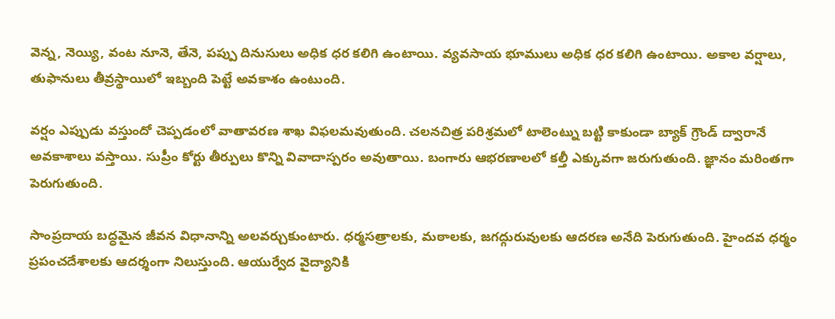వెన్న, నెయ్యి, వంట నూనె, తేనె, పప్పు దినుసులు అధిక ధర కలిగి ఉంటాయి. వ్యవసాయ భూములు అధిక ధర కలిగి ఉంటాయి. అకాల వర్షాలు, తుఫానులు తీవ్రస్థాయిలో ఇబ్బంది పెట్టే అవకాశం ఉంటుంది.

వర్షం ఎప్పుడు వస్తుందో చెప్పడంలో వాతావరణ శాఖ విఫలమవుతుంది. చలనచిత్ర పరిశ్రమలో టాలెంట్ను బట్టి కాకుండా బ్యాక్ గ్రౌండ్ ద్వారానే అవకాశాలు వస్తాయి. సుప్రీం కోర్టు తీర్పులు కొన్ని వివాదాస్పరం అవుతాయి. బంగారు ఆభరణాలలో కల్తీ ఎక్కువగా జరుగుతుంది. జ్ఞానం మరింతగా పెరుగుతుంది.

సాంప్రదాయ బద్ధమైన జీవన విధానాన్ని అలవర్చుకుంటారు. ధర్మసత్రాలకు, మఠాలకు, జగద్గురువులకు ఆదరణ అనేది పెరుగుతుంది. హైందవ ధర్మం ప్రపంచదేశాలకు ఆదర్శంగా నిలుస్తుంది. ఆయుర్వేద వైద్యానికి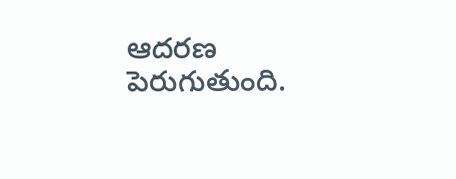ఆదరణ పెరుగుతుంది.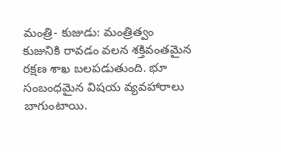మంత్రి- కుజుడు: మంత్రిత్వం కుజునికి రావడం వలన శక్తివంతమైన రక్షణ శాఖ బలపడుతుంది. భూ సంబంధమైన విషయ వ్యవహారాలు బాగుంటాయి.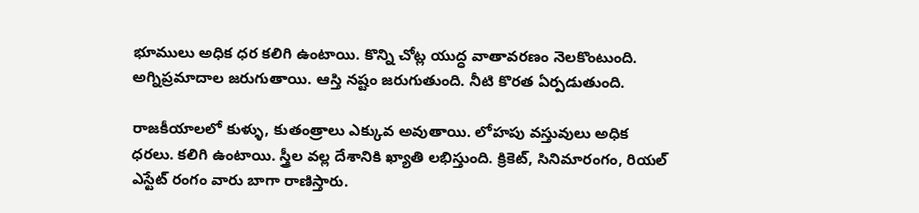భూములు అధిక ధర కలిగి ఉంటాయి. కొన్ని చోట్ల యుద్ధ వాతావరణం నెలకొంటుంది. అగ్నిప్రమాదాల జరుగుతాయి. ఆస్తి నష్టం జరుగుతుంది. నీటి కొరత ఏర్పడుతుంది.

రాజకీయాలలో కుళ్ళు, కుతంత్రాలు ఎక్కువ అవుతాయి. లోహపు వస్తువులు అధిక ధరలు. కలిగి ఉంటాయి. స్త్రీల వల్ల దేశానికి ఖ్యాతి లభిస్తుంది. క్రికెట్, సినిమారంగం, రియల్ ఎస్టేట్ రంగం వారు బాగా రాణిస్తారు.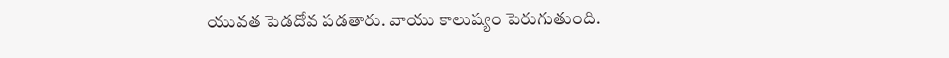యువత పెడదోవ పడతారు. వాయు కాలుష్యం పెరుగుతుంది.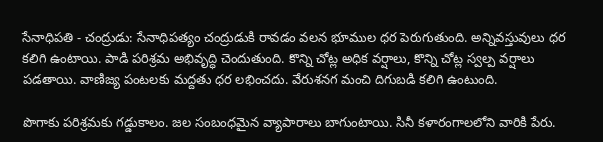సేనాధిపతి - చంద్రుడు: సేనాధిపత్యం చంద్రుడుకి రావడం వలన భూముల ధర పెరుగుతుంది. అన్నివస్తువులు ధర కలిగి ఉంటాయి. పాడి పరిశ్రమ అభివృద్ధి చెందుతుంది. కొన్ని చోట్ల అధిక వర్షాలు, కొన్ని చోట్ల స్వల్ప వర్షాలు పడతాయి. వాణిజ్య పంటలకు మద్దతు ధర లభించదు. వేరుశనగ మంచి దిగుబడి కలిగి ఉంటుంది.

పొగాకు పరిశ్రమకు గడ్డుకాలం. జల సంబంధమైన వ్యాపారాలు బాగుంటాయి. సినీ కళారంగాలలోని వారికి పేరు.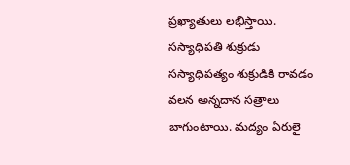ప్రఖ్యాతులు లభిస్తాయి. సస్యాధిపతి శుక్రుడు సస్యాధిపత్యం శుక్రుడికి రావడం వలన అన్నదాన సత్రాలు బాగుంటాయి. మద్యం ఏరులై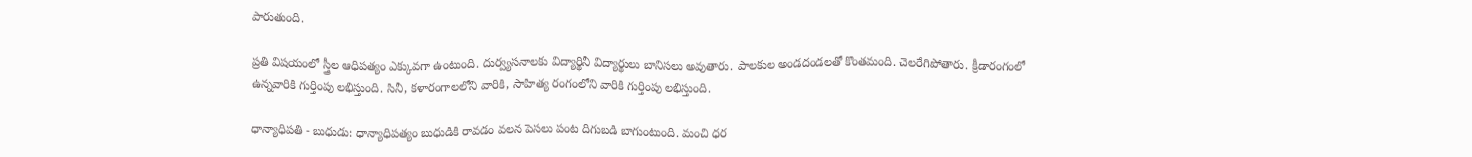పారుతుంది.

ప్రతి విషయంలో స్త్రీల ఆధిపత్యం ఎక్కువగా ఉంటుంది. దుర్వ్యసనాలకు విద్యార్థినీ విద్యార్థులు బానిసలు అవుతారు. పాలకుల అండదండలతో కొంతమంది. చెలరేగిపోతారు. క్రీడారంగంలో ఉన్నవారికి గుర్తింపు లభిస్తుంది. సినీ, కళారంగాలలోని వారికి, సాహిత్య రంగంలోని వారికి గుర్తింపు లభిస్తుంది.

ధాన్యాధిపతి - బుధుడు: ధాన్యాధిపత్యం బుధుడికి రావడం వలన పెసలు పంట దిగుబడి బాగుంటుంది. మంచి ధర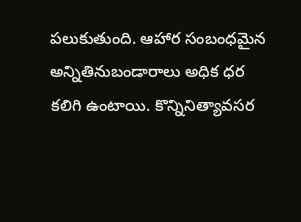పలుకుతుంది. ఆహార సంబంధమైన అన్నితినుబండారాలు అధిక ధర కలిగి ఉంటాయి. కొన్నినిత్యావసర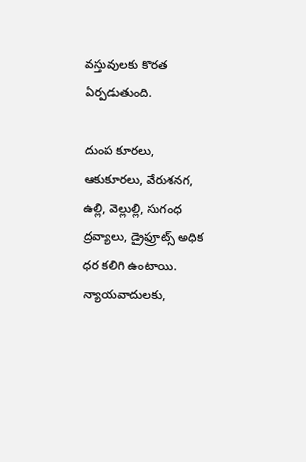వస్తువులకు కొరత ఏర్పడుతుంది.

దుంప కూరలు, ఆకుకూరలు, వేరుశనగ, ఉల్లి, వెల్లుల్లి, సుగంధ ద్రవ్యాలు, డ్రైఫ్రూట్స్ అధిక ధర కలిగి ఉంటాయి. న్యాయవాదులకు,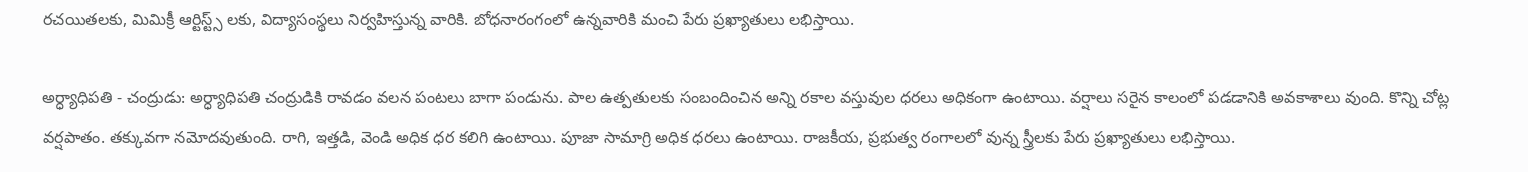రచయితలకు, మిమిక్రీ ఆర్టిస్ట్స్ లకు, విద్యాసంస్థలు నిర్వహిస్తున్న వారికి. బోధనారంగంలో ఉన్నవారికి మంచి పేరు ప్రఖ్యాతులు లభిస్తాయి.

అర్ధ్యాధిపతి - చంద్రుడు: అర్ధ్యాధిపతి చంద్రుడికి రావడం వలన పంటలు బాగా పండును. పాల ఉత్పతులకు సంబందించిన అన్ని రకాల వస్తువుల ధరలు అధికంగా ఉంటాయి. వర్షాలు సరైన కాలంలో పడడానికి అవకాశాలు వుంది. కొన్ని చోట్ల వర్షపాతం. తక్కువగా నమోదవుతుంది. రాగి, ఇత్తడి, వెండి అధిక ధర కలిగి ఉంటాయి. పూజా సామాగ్రి అధిక ధరలు ఉంటాయి. రాజకీయ, ప్రభుత్వ రంగాలలో వున్న స్త్రీలకు పేరు ప్రఖ్యాతులు లభిస్తాయి.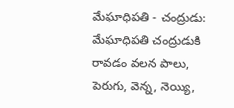మేఘాధిపతి - చంద్రుడు: మేఘాధిపతి చంద్రుడుకి రావడం వలన పాలు, పెరుగు, వెన్న, నెయ్యి,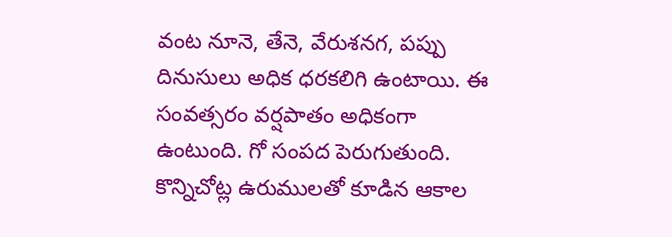వంట నూనె, తేనె, వేరుశనగ, పప్పు దినుసులు అధిక ధరకలిగి ఉంటాయి. ఈ సంవత్సరం వర్షపాతం అధికంగా ఉంటుంది. గో సంపద పెరుగుతుంది. కొన్నిచోట్ల ఉరుములతో కూడిన ఆకాల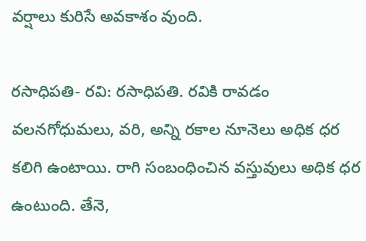వర్షాలు కురిసే అవకాశం వుంది.

రసాధిపతి- రవి: రసాధిపతి. రవికి రావడం వలనగోధుమలు, వరి, అన్ని రకాల నూనెలు అధిక ధర కలిగి ఉంటాయి. రాగి సంబంధించిన వస్తువులు అధిక ధర ఉంటుంది. తేనె,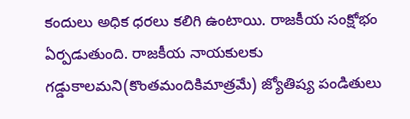కందులు అధిక ధరలు కలిగి ఉంటాయి. రాజకీయ సంక్షోభం ఏర్పడుతుంది. రాజకీయ నాయకులకు గడ్డుకాలమ‌ని(కొంతమందికిమాత్రమే) జ్యోతిష్య పండితులు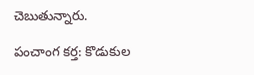చెబుతున్నారు.

పంచాంగ కర్త: కొడుకుల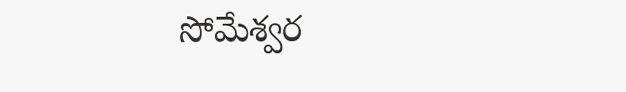సోమేశ్వర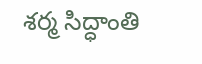శర్మ సిద్ధాంతి